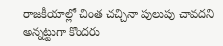రాజకీయాల్లో చింత చచ్చినా పులుపు చావదని అన్నట్టుగా కొందరు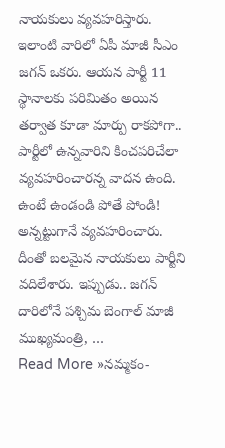నాయకులు వ్యవహరిస్తారు. ఇలాంటి వారిలో ఏపీ మాజీ సీఎం జగన్ ఒకరు. ఆయన పార్టీ 11 స్థానాలకు పరిమితం అయిన తర్వాత కూడా మార్పు రాకపోగా.. పార్టీలో ఉన్నవారిని కించపరిచేలా వ్యవహరించారన్న వాదన ఉంది. ఉంటే ఉండండి పోతే పోండి! అన్నట్టుగానే వ్యవహరించారు. దీంతో బలమైన నాయకులు పార్టీని వదిలేశారు. ఇప్పుడు.. జగన్ దారిలోనే పశ్చిమ బెంగాల్ మాజీ ముఖ్యమంత్రి, …
Read More »నమ్మకం-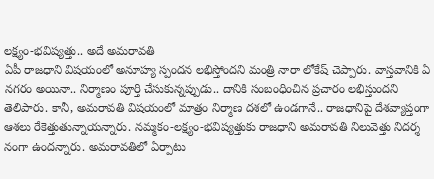లక్ష్యం-భవిష్యత్తు.. అదే అమరావతి
ఏపీ రాజధాని విషయంలో అనూహ్య స్పందన లభిస్తోందని మంత్రి నారా లోకేష్ చెప్పారు. వాస్తవానికి ఏ నగరం అయినా.. నిర్మాణం పూర్తి చేసుకున్నప్పుడు.. దానికి సంబంధించిన ప్రచారం లభిస్తుందని తెలిపారు. కానీ, అమరావతి విషయంలో మాత్రం నిర్మాణ దశలో ఉండగానే.. రాజధానిపై దేశవ్యాప్తంగా ఆశలు రేకెత్తుతున్నాయన్నారు. నమ్మకం-లక్ష్యం-భవిష్యత్తుకు రాజధాని అమరావతి నిలువెత్తు నిదర్శ నంగా ఉందన్నారు. అమరావతిలో ఏర్పాటు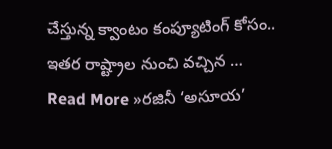చేస్తున్న క్వాంటం కంప్యూటింగ్ కోసం.. ఇతర రాష్ట్రాల నుంచి వచ్చిన …
Read More »రజినీ ‘అసూయ’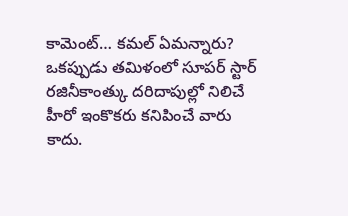కామెంట్… కమల్ ఏమన్నారు?
ఒకప్పుడు తమిళంలో సూపర్ స్టార్ రజినీకాంత్కు దరిదాపుల్లో నిలిచే హీరో ఇంకొకరు కనిపించే వారు కాదు.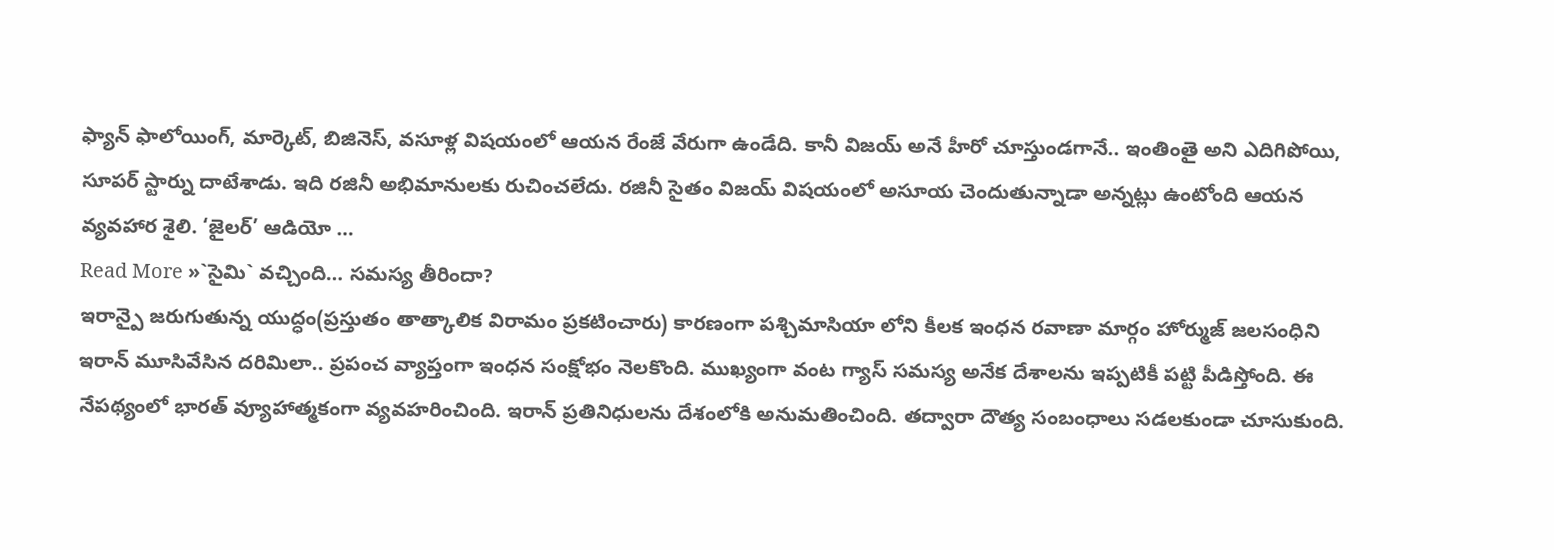ఫ్యాన్ ఫాలోయింగ్, మార్కెట్, బిజినెస్, వసూళ్ల విషయంలో ఆయన రేంజే వేరుగా ఉండేది. కానీ విజయ్ అనే హీరో చూస్తుండగానే.. ఇంతింతై అని ఎదిగిపోయి, సూపర్ స్టార్ను దాటేశాడు. ఇది రజినీ అభిమానులకు రుచించలేదు. రజినీ సైతం విజయ్ విషయంలో అసూయ చెందుతున్నాడా అన్నట్లు ఉంటోంది ఆయన వ్యవహార శైలి. ‘జైలర్’ ఆడియో …
Read More »`సైమి` వచ్చింది… సమస్య తీరిందా?
ఇరాన్పై జరుగుతున్న యుద్ధం(ప్రస్తుతం తాత్కాలిక విరామం ప్రకటించారు) కారణంగా పశ్చిమాసియా లోని కీలక ఇంధన రవాణా మార్గం హోర్ముజ్ జలసంధిని ఇరాన్ మూసివేసిన దరిమిలా.. ప్రపంచ వ్యాప్తంగా ఇంధన సంక్షోభం నెలకొంది. ముఖ్యంగా వంట గ్యాస్ సమస్య అనేక దేశాలను ఇప్పటికీ పట్టి పీడిస్తోంది. ఈ నేపథ్యంలో భారత్ వ్యూహాత్మకంగా వ్యవహరించింది. ఇరాన్ ప్రతినిధులను దేశంలోకి అనుమతించింది. తద్వారా దౌత్య సంబంధాలు సడలకుండా చూసుకుంది.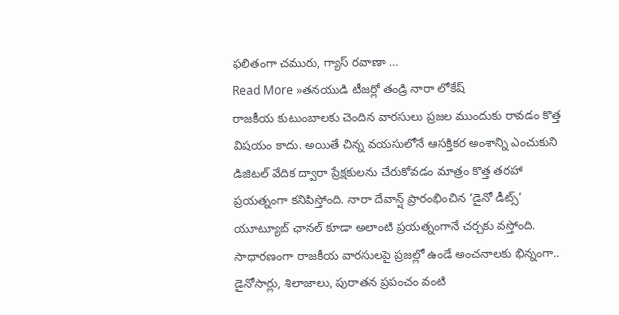ఫలితంగా చమురు, గ్యాస్ రవాణా …
Read More »తనయుడి టీజర్లో తండ్రి నారా లోకేష్
రాజకీయ కుటుంబాలకు చెందిన వారసులు ప్రజల ముందుకు రావడం కొత్త విషయం కాదు. అయితే చిన్న వయసులోనే ఆసక్తికర అంశాన్ని ఎంచుకుని డిజిటల్ వేదిక ద్వారా ప్రేక్షకులను చేరుకోవడం మాత్రం కొత్త తరహా ప్రయత్నంగా కనిపిస్తోంది. నారా దేవాన్ష్ ప్రారంభించిన ‘డైనో డీట్స్’ యూట్యూబ్ ఛానల్ కూడా అలాంటి ప్రయత్నంగానే చర్చకు వస్తోంది. సాధారణంగా రాజకీయ వారసులపై ప్రజల్లో ఉండే అంచనాలకు భిన్నంగా.. డైనోసార్లు, శిలాజాలు, పురాతన ప్రపంచం వంటి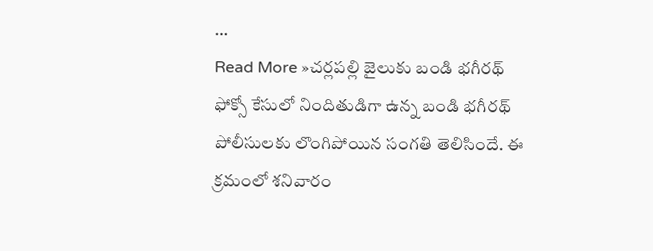…
Read More »చర్లపల్లి జైలుకు బండి భగీరథ్
ఫోక్సో కేసులో నిందితుడిగా ఉన్న బండి భగీరథ్ పోలీసులకు లొంగిపోయిన సంగతి తెలిసిందే. ఈ క్రమంలో శనివారం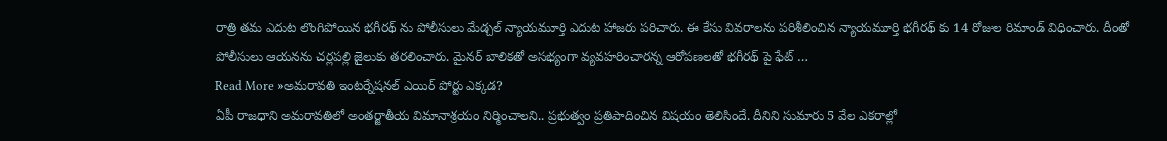రాత్రి తమ ఎదుట లొంగిపోయిన భగీరథ్ ను పోలీసులు మేడ్చల్ న్యాయమూర్తి ఎదుట హాజరు పరిచారు. ఈ కేసు వివరాలను పరిశీలించిన న్యాయమూర్తి భగీరథ్ కు 14 రోజుల రిమాండ్ విధించారు. దీంతో పోలీసులు ఆయనను చర్లపల్లి జైలుకు తరలించారు. మైనర్ బాలికతో అసభ్యంగా వ్యవహరించారన్న ఆరోపణలతో భగీరథ్ పై ఫేట్ …
Read More »అమరావతి ఇంటర్నేషనల్ ఎయిర్ పోర్టు ఎక్కడ?
ఏపీ రాజధాని అమరావతిలో అంతర్జాతీయ విమానాశ్రయం నిర్మించాలని.. ప్రభుత్వం ప్రతిపాదించిన విషయం తెలిసిందే. దీనిని సుమారు 5 వేల ఎకరాల్లో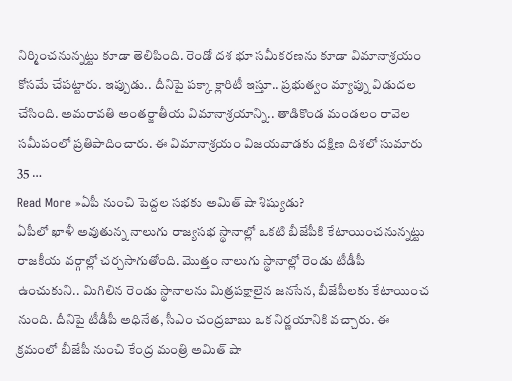నిర్మించనున్నట్టు కూడా తెలిపింది. రెండో దశ భూ సమీకరణను కూడా విమానాశ్రయం కోసమే చేపట్టారు. ఇప్పుడు.. దీనిపై పక్కా క్లారిటీ ఇస్తూ.. ప్రభుత్వం మ్యాప్ను విడుదల చేసింది. అమరావతి అంతర్జాతీయ విమానాశ్రయాన్ని.. తాడికొండ మండలం రావెల సమీపంలో ప్రతిపాదించారు. ఈ విమానాశ్రయం విజయవాడకు దక్షిణ దిశలో సుమారు 35 …
Read More »ఏపీ నుంచి పెద్దల సభకు అమిత్ షా శిష్యుడు?
ఏపీలో ఖాళీ అవుతున్న నాలుగు రాజ్యసభ స్థానాల్లో ఒకటి బీజేపీకి కేటాయించనున్నట్టు రాజకీయ వర్గాల్లో చర్చసాగుతోంది. మొత్తం నాలుగు స్థానాల్లో రెండు టీడీపీ ఉంచుకుని.. మిగిలిన రెండు స్థానాలను మిత్రపక్షాలైన జనసేన, బీజేపీలకు కేటాయించ నుంది. దీనిపై టీడీపీ అధినేత, సీఎం చంద్రబాబు ఒక నిర్ణయానికి వచ్చారు. ఈ క్రమంలో బీజేపీ నుంచి కేంద్ర మంత్రి అమిత్ షా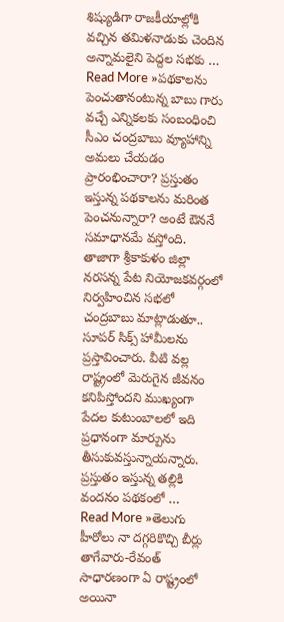శిష్యుడిగా రాజకీయాల్లోకి వచ్చిన తమిళనాడుకు చెందిన అన్నామలైని పెద్దల సభకు …
Read More »పథకాలను పెంచుతానంటున్న బాబు గారు
వచ్చే ఎన్నికలకు సంబంధించి సీఎం చంద్రబాబు వ్యూహాన్ని అమలు చేయడం ప్రారంభించారా? ప్రస్తుతం ఇస్తున్న పథకాలను మరింత పెంచనున్నారా? అంటే ఔననే సమాధానమే వస్తోంది. తాజాగా శ్రీకాకుళం జిల్లా నరసన్న పేట నియోజకవర్గంలో నిర్వహించిన సభలో చంద్రబాబు మాట్లాడుతూ.. సూపర్ సిక్స్ హామీలను ప్రస్తావించారు. వీటి వల్ల రాష్ట్రంలో మెరుగైన జీవనం కనిపిస్తోందని ముఖ్యంగా పేదల కుటుంబాలలో ఇది ప్రధానంగా మార్పును తీసుకువస్తున్నాయన్నారు. ప్రస్తుతం ఇస్తున్న తల్లికి వందనం పథకంలో …
Read More »తెలుగు హీరోలు నా దగ్గరికొచ్చి బీర్లు తాగేవారు-రేవంత్
సాధారణంగా ఏ రాష్ట్రంలో అయినా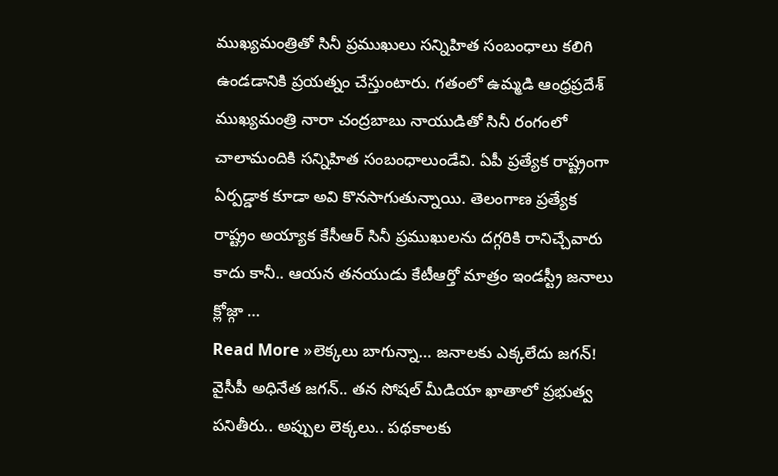ముఖ్యమంత్రితో సినీ ప్రముఖులు సన్నిహిత సంబంధాలు కలిగి ఉండడానికి ప్రయత్నం చేస్తుంటారు. గతంలో ఉమ్మడి ఆంధ్రప్రదేశ్ ముఖ్యమంత్రి నారా చంద్రబాబు నాయుడితో సినీ రంగంలో చాలామందికి సన్నిహిత సంబంధాలుండేవి. ఏపీ ప్రత్యేక రాష్ట్రంగా ఏర్పడ్డాక కూడా అవి కొనసాగుతున్నాయి. తెలంగాణ ప్రత్యేక రాష్ట్రం అయ్యాక కేసీఆర్ సినీ ప్రముఖులను దగ్గరికి రానిచ్చేవారు కాదు కానీ.. ఆయన తనయుడు కేటీఆర్తో మాత్రం ఇండస్ట్రీ జనాలు క్లోజ్గా …
Read More »లెక్కలు బాగున్నా… జనాలకు ఎక్కలేదు జగన్!
వైసీపీ అధినేత జగన్.. తన సోషల్ మీడియా ఖాతాలో ప్రభుత్వ పనితీరు.. అప్పుల లెక్కలు.. పథకాలకు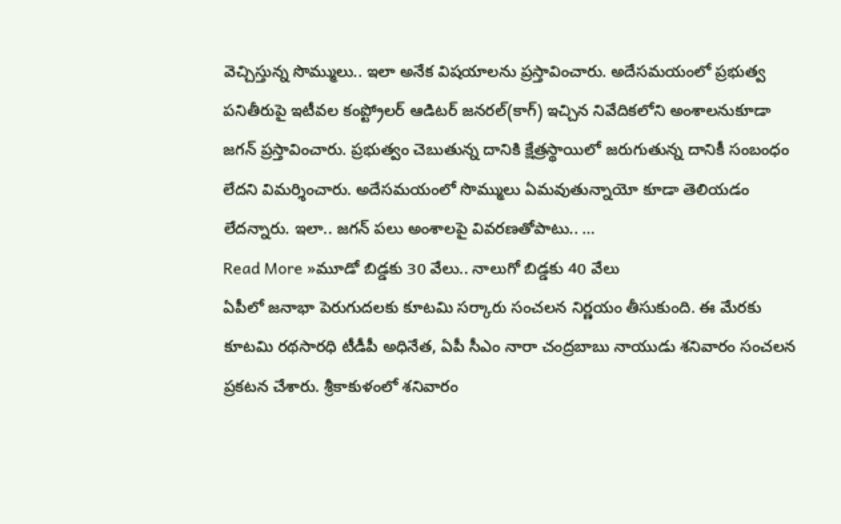వెచ్చిస్తున్న సొమ్ములు.. ఇలా అనేక విషయాలను ప్రస్తావించారు. అదేసమయంలో ప్రభుత్వ పనితీరుపై ఇటీవల కంప్ట్రోలర్ ఆడిటర్ జనరల్(కాగ్) ఇచ్చిన నివేదికలోని అంశాలనుకూడా జగన్ ప్రస్తావించారు. ప్రభుత్వం చెబుతున్న దానికి క్షేత్రస్థాయిలో జరుగుతున్న దానికీ సంబంధం లేదని విమర్శించారు. అదేసమయంలో సొమ్ములు ఏమవుతున్నాయో కూడా తెలియడం లేదన్నారు. ఇలా.. జగన్ పలు అంశాలపై వివరణతోపాటు.. …
Read More »మూడో బిడ్డకు 30 వేలు.. నాలుగో బిడ్డకు 40 వేలు
ఏపీలో జనాభా పెరుగుదలకు కూటమి సర్కారు సంచలన నిర్ణయం తీసుకుంది. ఈ మేరకు కూటమి రథసారధి టీడీపీ అధినేత, ఏపీ సీఎం నారా చంద్రబాబు నాయుడు శనివారం సంచలన ప్రకటన చేశారు. శ్రీకాకుళంలో శనివారం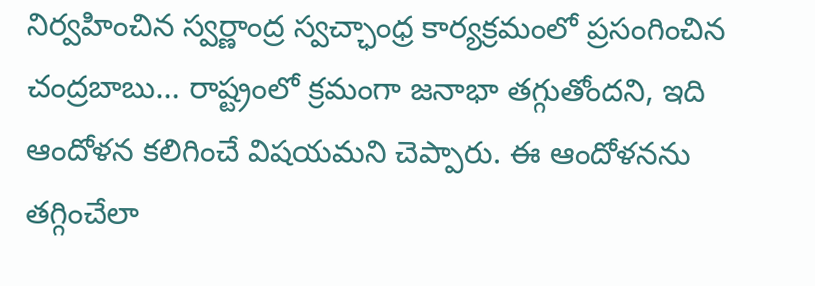నిర్వహించిన స్వర్ణాంద్ర స్వచ్ఛాంధ్ర కార్యక్రమంలో ప్రసంగించిన చంద్రబాబు… రాష్ట్రంలో క్రమంగా జనాభా తగ్గుతోందని, ఇది ఆందోళన కలిగించే విషయమని చెప్పారు. ఈ ఆందోళనను తగ్గించేలా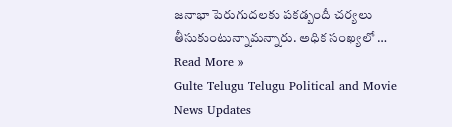జనాభా పెరుగుదలకు పకడ్బందీ చర్యలు తీసుకుంటున్నామన్నారు. అధిక సంఖ్యలో …
Read More »
Gulte Telugu Telugu Political and Movie News Updates